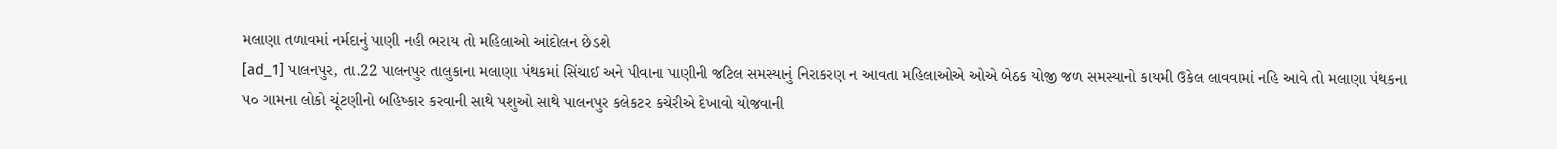મલાણા તળાવમાં નર્મદાનું પાણી નહી ભરાય તો મહિલાઓ આંદોલન છેડશે
[ad_1] પાલનપુર, તા.22 પાલનપુર તાલુકાના મલાણા પંથકમાં સિંચાઈ અને પીવાના પાણીની જટિલ સમસ્યાનું નિરાકરણ ન આવતા મહિલાઓએ ઓએ બેઠક યોજી જળ સમસ્યાનો કાયમી ઉકેલ લાવવામાં નહિ આવે તો મલાણા પંથકના ૫૦ ગામના લોકો ચૂંટણીનો બહિષ્કાર કરવાની સાથે પશુઓ સાથે પાલનપુર કલેકટર કચેરીએ દેખાવો યોજવાની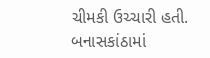ચીમકી ઉચ્ચારી હતી. બનાસકાંઠામાં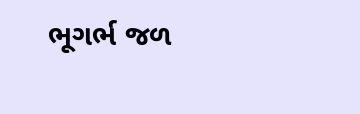ભૂગર્ભ જળ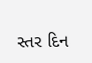સ્તર દિન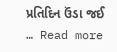પ્રતિદિન ઉંડા જઈ … Read more